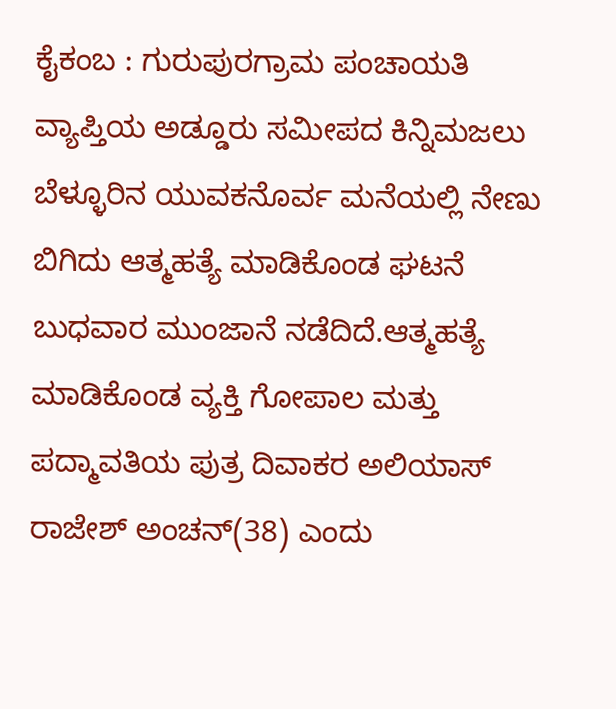ಕೈಕಂಬ : ಗುರುಪುರಗ್ರಾಮ ಪಂಚಾಯತಿ ವ್ಯಾಪ್ತಿಯ ಅಡ್ಡೂರು ಸಮೀಪದ ಕಿನ್ನಿಮಜಲು ಬೆಳ್ಳೂರಿನ ಯುವಕನೊರ್ವ ಮನೆಯಲ್ಲಿ ನೇಣು ಬಿಗಿದು ಆತ್ಮಹತ್ಯೆ ಮಾಡಿಕೊಂಡ ಘಟನೆ ಬುಧವಾರ ಮುಂಜಾನೆ ನಡೆದಿದೆ.ಆತ್ಮಹತ್ಯೆ ಮಾಡಿಕೊಂಡ ವ್ಯಕ್ತಿ ಗೋಪಾಲ ಮತ್ತು ಪದ್ಮಾವತಿಯ ಪುತ್ರ ದಿವಾಕರ ಅಲಿಯಾಸ್ ರಾಜೇಶ್ ಅಂಚನ್(38) ಎಂದು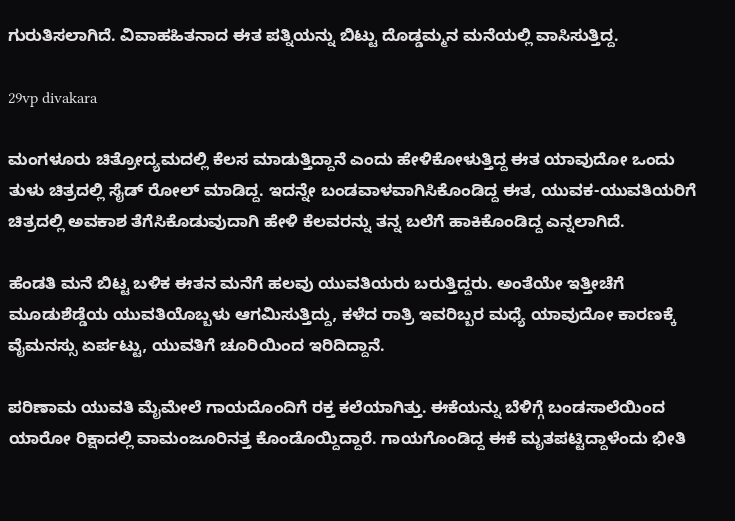ಗುರುತಿಸಲಾಗಿದೆ. ವಿವಾಹಹಿತನಾದ ಈತ ಪತ್ನಿಯನ್ನು ಬಿಟ್ಟು ದೊಡ್ಡಮ್ಮನ ಮನೆಯಲ್ಲಿ ವಾಸಿಸುತ್ತಿದ್ದ.

29vp divakara

ಮಂಗಳೂರು ಚಿತ್ರೋದ್ಯಮದಲ್ಲಿ ಕೆಲಸ ಮಾಡುತ್ತಿದ್ದಾನೆ ಎಂದು ಹೇಳಿಕೋಳುತ್ತಿದ್ದ ಈತ ಯಾವುದೋ ಒಂದು ತುಳು ಚಿತ್ರದಲ್ಲಿ ಸೈಡ್ ರೋಲ್ ಮಾಡಿದ್ದ. ಇದನ್ನೇ ಬಂಡವಾಳವಾಗಿಸಿಕೊಂಡಿದ್ದ ಈತ, ಯುವಕ-ಯುವತಿಯರಿಗೆ ಚಿತ್ರದಲ್ಲಿ ಅವಕಾಶ ತೆಗೆಸಿಕೊಡುವುದಾಗಿ ಹೇಳಿ ಕೆಲವರನ್ನು ತನ್ನ ಬಲೆಗೆ ಹಾಕಿಕೊಂಡಿದ್ದ ಎನ್ನಲಾಗಿದೆ.

ಹೆಂಡತಿ ಮನೆ ಬಿಟ್ಟ ಬಳಿಕ ಈತನ ಮನೆಗೆ ಹಲವು ಯುವತಿಯರು ಬರುತ್ತಿದ್ದರು. ಅಂತೆಯೇ ಇತ್ತೀಚೆಗೆ ಮೂಡುಶೆಡ್ಡೆಯ ಯುವತಿಯೊಬ್ಬಳು ಆಗಮಿಸುತ್ತಿದ್ದು, ಕಳೆದ ರಾತ್ರಿ ಇವರಿಬ್ಬರ ಮಧ್ಯೆ ಯಾವುದೋ ಕಾರಣಕ್ಕೆ ವೈಮನಸ್ಸು ಏರ್ಪಟ್ಟು, ಯುವತಿಗೆ ಚೂರಿಯಿಂದ ಇರಿದಿದ್ದಾನೆ.

ಪರಿಣಾಮ ಯುವತಿ ಮೈಮೇಲೆ ಗಾಯದೊಂದಿಗೆ ರಕ್ತ ಕಲೆಯಾಗಿತ್ತು. ಈಕೆಯನ್ನು ಬೆಳಿಗ್ಗೆ ಬಂಡಸಾಲೆಯಿಂದ ಯಾರೋ ರಿಕ್ಷಾದಲ್ಲಿ ವಾಮಂಜೂರಿನತ್ತ ಕೊಂಡೊಯ್ದಿದ್ದಾರೆ. ಗಾಯಗೊಂಡಿದ್ದ ಈಕೆ ಮೃತಪಟ್ಟಿದ್ದಾಳೆಂದು ಭೀತಿ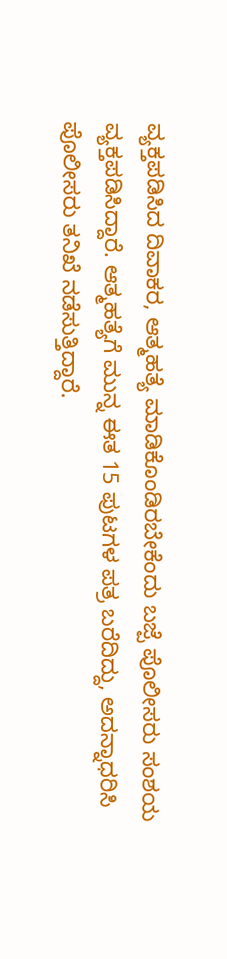ವ್ಯಕ್ತಪಡಿಸಿದ ದಿವಾಕರ, ಆತ್ಮಹತ್ಯೆ ಮಾಡಿಕೊಂಡಿರಬೇಕೆಂದು ಬಜ್ಪೆ ಪೊಲೀಸರು ಸಂಶಯ ವ್ಯಕ್ತಪಡಿಸಿದ್ದಾರೆ. ಆತ್ಮಹತ್ಯೆಗೆ ಮುನ್ನ ಈತ 15 ಪುಟಗಳ ಪತ್ರ ಬರೆದಿದ್ದು, ಅದನ್ನಾಧರಿಸಿ ಪೊಲೀಸರು ತನಿಖೆ ನಡೆಸುತ್ತಿದ್ದಾರೆ.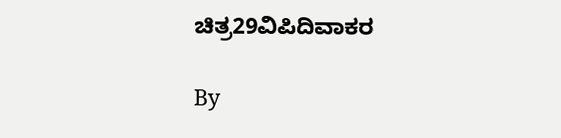ಚಿತ್ರ29ವಿಪಿದಿವಾಕರ

By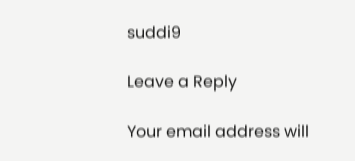suddi9

Leave a Reply

Your email address will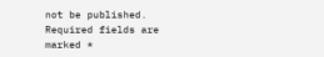not be published. Required fields are marked *